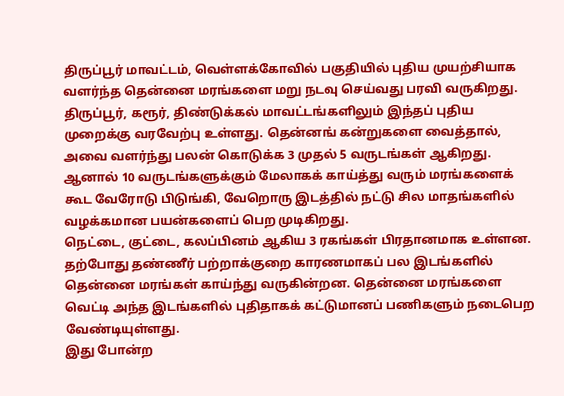திருப்பூர் மாவட்டம், வெள்ளக்கோவில் பகுதியில் புதிய முயற்சியாக வளர்ந்த தென்னை மரங்களை மறு நடவு செய்வது பரவி வருகிறது.
திருப்பூர், கரூர், திண்டுக்கல் மாவட்டங்களிலும் இந்தப் புதிய முறைக்கு வரவேற்பு உள்ளது. தென்னங் கன்றுகளை வைத்தால், அவை வளர்ந்து பலன் கொடுக்க 3 முதல் 5 வருடங்கள் ஆகிறது. ஆனால் 10 வருடங்களுக்கும் மேலாகக் காய்த்து வரும் மரங்களைக் கூட வேரோடு பிடுங்கி, வேறொரு இடத்தில் நட்டு சில மாதங்களில் வழக்கமான பயன்களைப் பெற முடிகிறது.
நெட்டை, குட்டை, கலப்பினம் ஆகிய 3 ரகங்கள் பிரதானமாக உள்ளன. தற்போது தண்ணீர் பற்றாக்குறை காரணமாகப் பல இடங்களில் தென்னை மரங்கள் காய்ந்து வருகின்றன. தென்னை மரங்களை வெட்டி அந்த இடங்களில் புதிதாகக் கட்டுமானப் பணிகளும் நடைபெற வேண்டியுள்ளது.
இது போன்ற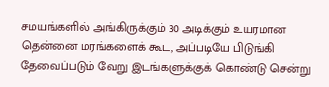சமயங்களில் அங்கிருக்கும் 30 அடிக்கும் உயரமான தென்னை மரங்களைக் கூட, அப்படியே பிடுங்கி தேவைப்படும் வேறு இடங்களுக்குக் கொண்டு சென்று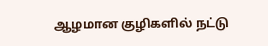ஆழமான குழிகளில் நட்டு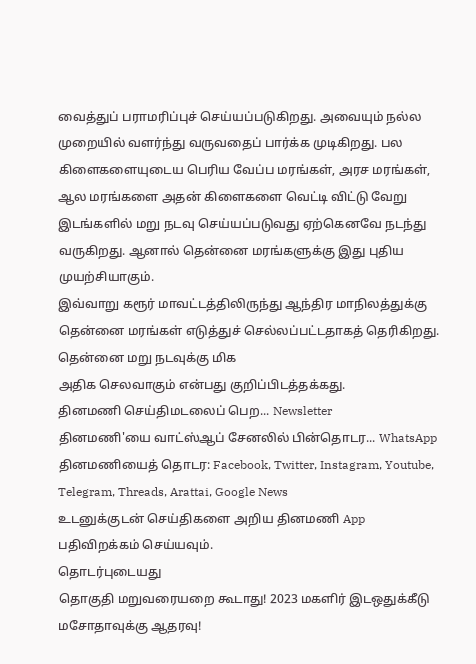வைத்துப் பராமரிப்புச் செய்யப்படுகிறது. அவையும் நல்ல முறையில் வளர்ந்து வருவதைப் பார்க்க முடிகிறது. பல கிளைகளையுடைய பெரிய வேப்ப மரங்கள், அரச மரங்கள், ஆல மரங்களை அதன் கிளைகளை வெட்டி விட்டு வேறு இடங்களில் மறு நடவு செய்யப்படுவது ஏற்கெனவே நடந்து வருகிறது. ஆனால் தென்னை மரங்களுக்கு இது புதிய முயற்சியாகும்.
இவ்வாறு கரூர் மாவட்டத்திலிருந்து ஆந்திர மாநிலத்துக்கு தென்னை மரங்கள் எடுத்துச் செல்லப்பட்டதாகத் தெரிகிறது. தென்னை மறு நடவுக்கு மிக
அதிக செலவாகும் என்பது குறிப்பிடத்தக்கது.
தினமணி செய்திமடலைப் பெற... Newsletter
தினமணி'யை வாட்ஸ்ஆப் சேனலில் பின்தொடர... WhatsApp
தினமணியைத் தொடர: Facebook, Twitter, Instagram, Youtube, Telegram, Threads, Arattai, Google News
உடனுக்குடன் செய்திகளை அறிய தினமணி App பதிவிறக்கம் செய்யவும்.
தொடர்புடையது
தொகுதி மறுவரையறை கூடாது! 2023 மகளிர் இடஒதுக்கீடு மசோதாவுக்கு ஆதரவு!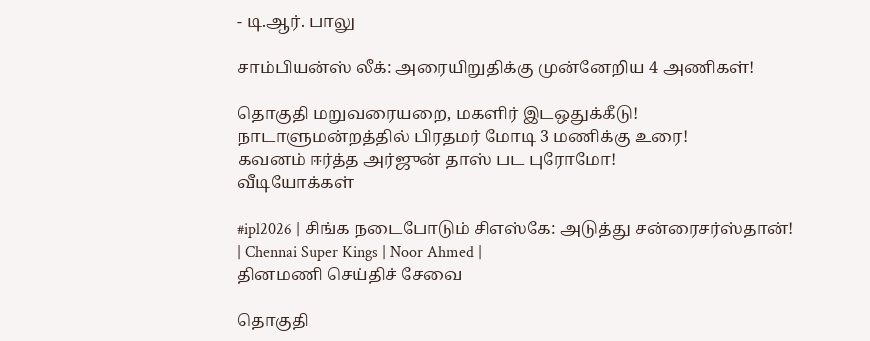- டி.ஆர். பாலு

சாம்பியன்ஸ் லீக்: அரையிறுதிக்கு முன்னேறிய 4 அணிகள்!

தொகுதி மறுவரையறை, மகளிர் இடஒதுக்கீடு! நாடாளுமன்றத்தில் பிரதமர் மோடி 3 மணிக்கு உரை!
கவனம் ஈர்த்த அர்ஜுன் தாஸ் பட புரோமோ!
வீடியோக்கள்

#ipl2026 | சிங்க நடைபோடும் சிஎஸ்கே: அடுத்து சன்ரைசர்ஸ்தான்! | Chennai Super Kings | Noor Ahmed |
தினமணி செய்திச் சேவை

தொகுதி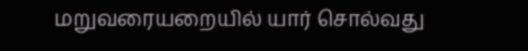மறுவரையறையில் யார் சொல்வது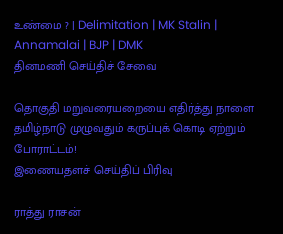உண்மை ? | Delimitation | MK Stalin | Annamalai | BJP | DMK
தினமணி செய்திச் சேவை

தொகுதி மறுவரையறையை எதிர்த்து நாளை தமிழ்நாடு முழுவதும் கருப்புக் கொடி ஏற்றும் போராட்டம்!
இணையதளச் செய்திப் பிரிவு

ராத்து ராசன்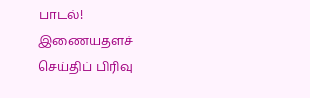பாடல்!
இணையதளச் செய்திப் பிரிவு